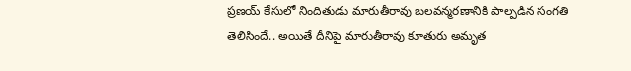ప్రణయ్ కేసులో నిందితుడు మారుతీరావు బలవన్మరణానికి పాల్పడిన సంగతి తెలిసిందే.. అయితే దీనిపై మారుతీరావు కూతురు అమృత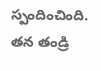స్పందించింది. తన తండ్రి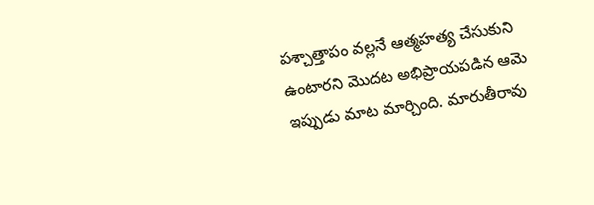పశ్చాత్తాపం వల్లనే ఆత్మహత్య చేసుకుని ఉంటారని మొదట అభిప్రాయపడిన ఆమె ఇప్పుడు మాట మార్చింది. మారుతీరావు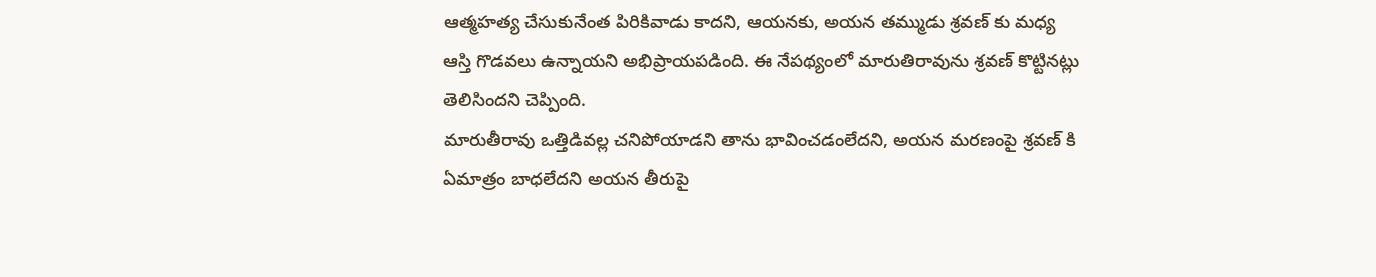ఆత్మహత్య చేసుకునేంత పిరికివాడు కాదని, ఆయనకు, అయన తమ్ముడు శ్రవణ్ కు మధ్య ఆస్తి గొడవలు ఉన్నాయని అభిప్రాయపడింది. ఈ నేపథ్యంలో మారుతిరావును శ్రవణ్ కొట్టినట్లు తెలిసిందని చెప్పింది.
మారుతీరావు ఒత్తిడివల్ల చనిపోయాడని తాను భావించడంలేదని, అయన మరణంపై శ్రవణ్ కి ఏమాత్రం బాధలేదని అయన తీరుపై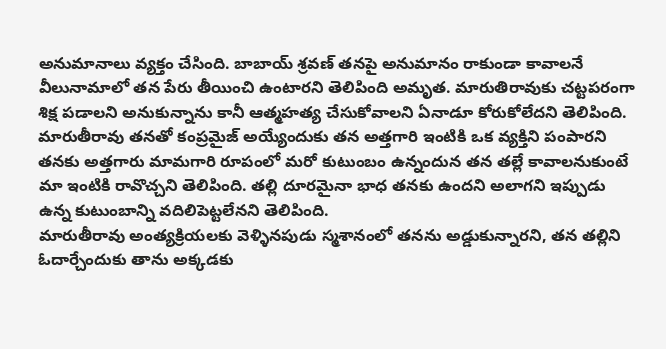అనుమానాలు వ్యక్తం చేసింది. బాబాయ్ శ్రవణ్ తనపై అనుమానం రాకుండా కావాలనే వీలునామాలో తన పేరు తీయించి ఉంటారని తెలిపింది అమృత. మారుతిరావుకు చట్టపరంగా శిక్ష పడాలని అనుకున్నాను కానీ ఆత్మహత్య చేసుకోవాలని ఏనాడూ కోరుకోలేదని తెలిపింది. మారుతీరావు తనతో కంప్రమైజ్ అయ్యేందుకు తన అత్తగారి ఇంటికి ఒక వ్యక్తిని పంపారని తనకు అత్తగారు మామగారి రూపంలో మరో కుటుంబం ఉన్నందున తన తల్లే కావాలనుకుంటే మా ఇంటికి రావొచ్చని తెలిపింది. తల్లి దూరమైనా భాధ తనకు ఉందని అలాగని ఇప్పుడు ఉన్న కుటుంబాన్ని వదిలిపెట్టలేనని తెలిపింది.
మారుతీరావు అంత్యక్రియలకు వెళ్ళినపుడు స్మశానంలో తనను అడ్డుకున్నారని, తన తల్లిని ఓదార్చేందుకు తాను అక్కడకు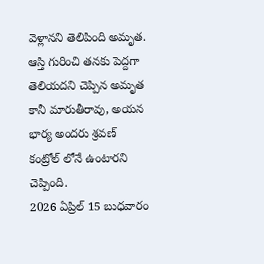వెళ్లానని తెలిపింది అమృత. ఆస్తి గురించి తనకు పెద్దగా తెలియదని చెప్పిన అమృత కానీ మారుతీరావు, అయన భార్య అందరు శ్రవణ్ కంట్రోల్ లోనే ఉంటారని చెప్పింది.
2026 ఏప్రిల్ 15 బుధవారం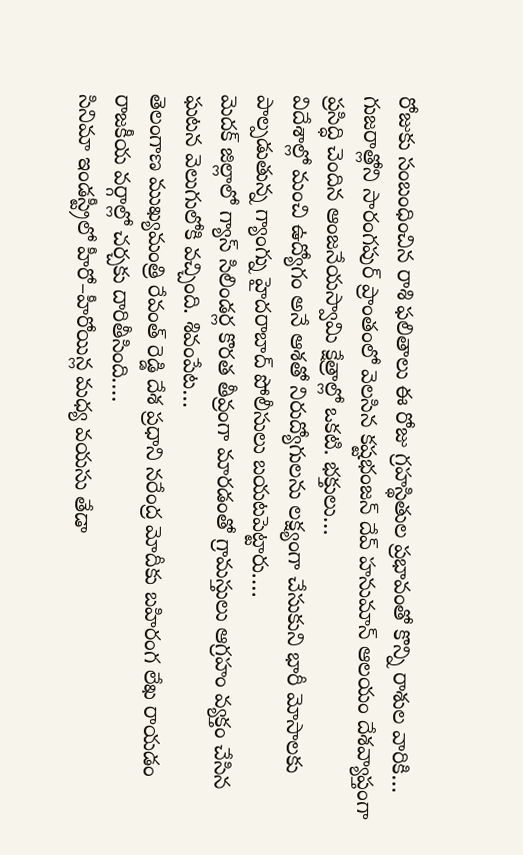రోజుకు సంబంధించిన రాశి ఫలితాలు ఈ రోజు గ్రహస్థితుల ప్రభావంతో కొన్ని రాశుల వారికి…
గుజరాత్లోని సారంగపుర్ ప్రాంతంలో వెలసిన కష్టభంజన్ దేవ్ హనుమాన్ ఆలయం దేశవ్యాప్తంగా ప్రసిద్ధి చెందిన ఆంజనేయస్వామి క్షేత్రాల్లో ఒకటి. భక్తులు…
విదేశాల్లో మంచి ఉద్యోగం అనే ఆశతో నిరుద్యోగులను లక్ష్యంగా చేసుకుని భారీ మోసాలకు పాల్పడుతున్న గ్యాంగ్ను హైదరాబాద్ పోలీసులు బయటపెట్టారు.…
మెదక్ జిల్లాలో గ్యాస్ సిలిండర్ల కొరత తీవ్రంగా మారడంతో గ్రామస్తులు ఆగ్రహం వ్యక్తం చేసిన ఘటన వెలుగులోకి వచ్చింది. శివంపేట…
తెలంగాణ ముఖ్యమంత్రి రేవంత్ రెడ్డి దేశ ప్రధాని నరేంద్ర మోదీకు బహిరంగ లేఖ రాయడం రాజకీయ వర్గాల్లో చర్చకు దారితీసింది.…
సినిమా ఇండస్ట్రీలో హీరో–హీరోయిన్ల మధ్య వయసు తేడా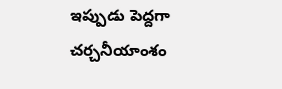ఇప్పుడు పెద్దగా చర్చనీయాంశం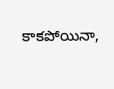కాకపోయినా,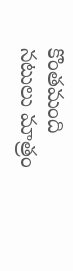కొంతమంది నటులు మాత్రం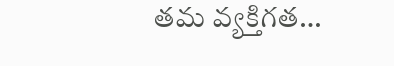తమ వ్యక్తిగత…